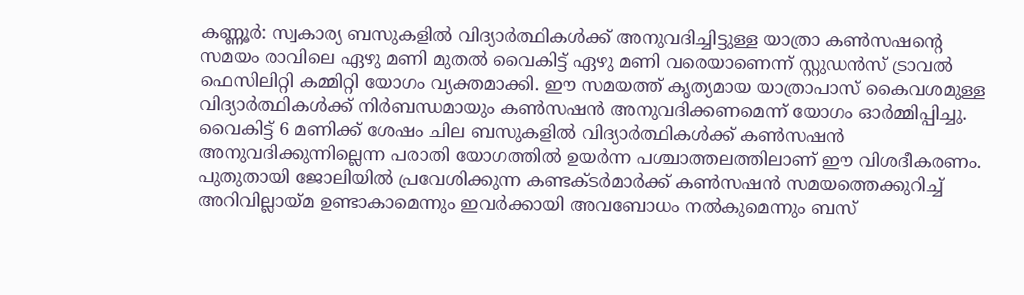കണ്ണൂർ: സ്വകാര്യ ബസുകളിൽ വിദ്യാർത്ഥികൾക്ക് അനുവദിച്ചിട്ടുള്ള യാത്രാ കൺസഷന്റെ സമയം രാവിലെ ഏഴു മണി മുതൽ വൈകിട്ട് ഏഴു മണി വരെയാണെന്ന് സ്റ്റുഡൻസ് ട്രാവൽ ഫെസിലിറ്റി കമ്മിറ്റി യോഗം വ്യക്തമാക്കി. ഈ സമയത്ത് കൃത്യമായ യാത്രാപാസ് കൈവശമുള്ള വിദ്യാർത്ഥികൾക്ക് നിർബന്ധമായും കൺസഷൻ അനുവദിക്കണമെന്ന് യോഗം ഓർമ്മിപ്പിച്ചു. വൈകിട്ട് 6 മണിക്ക് ശേഷം ചില ബസുകളിൽ വിദ്യാർത്ഥികൾക്ക് കൺസഷൻ അനുവദിക്കുന്നില്ലെന്ന പരാതി യോഗത്തിൽ ഉയർന്ന പശ്ചാത്തലത്തിലാണ് ഈ വിശദീകരണം. പുതുതായി ജോലിയിൽ പ്രവേശിക്കുന്ന കണ്ടക്ടർമാർക്ക് കൺസഷൻ സമയത്തെക്കുറിച്ച് അറിവില്ലായ്മ ഉണ്ടാകാമെന്നും ഇവർക്കായി അവബോധം നൽകുമെന്നും ബസ്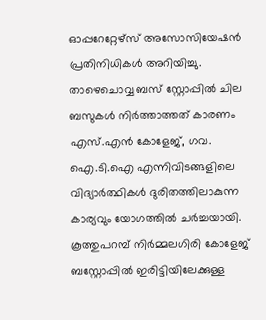ഓപ്പറേറ്റേഴ്സ് അസോസിയേഷൻ പ്രതിനിധികൾ അറിയിച്ചു.
താഴെചൊവ്വ ബസ് സ്റ്റോപ്പിൽ ചില ബസുകൾ നിർത്താത്തത് കാരണം എസ്.എൻ കോളേജ്, ഗവ. ഐ.ടി.ഐ എന്നിവിടങ്ങളിലെ വിദ്യാർത്ഥികൾ ദുരിതത്തിലാകുന്ന കാര്യവും യോഗത്തിൽ ചർച്ചയായി. കൂത്തുപറമ്പ് നിർമ്മലഗിരി കോളേജ് ബസ്റ്റോപ്പിൽ ഇരിട്ടിയിലേക്കുള്ള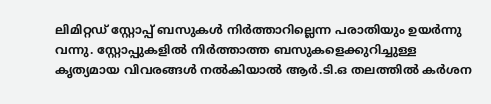ലിമിറ്റഡ് സ്റ്റോപ്പ് ബസുകൾ നിർത്താറില്ലെന്ന പരാതിയും ഉയർന്നു വന്നു. സ്റ്റോപ്പുകളിൽ നിർത്താത്ത ബസുകളെക്കുറിച്ചുള്ള കൃത്യമായ വിവരങ്ങൾ നൽകിയാൽ ആർ.ടി.ഒ തലത്തിൽ കർശന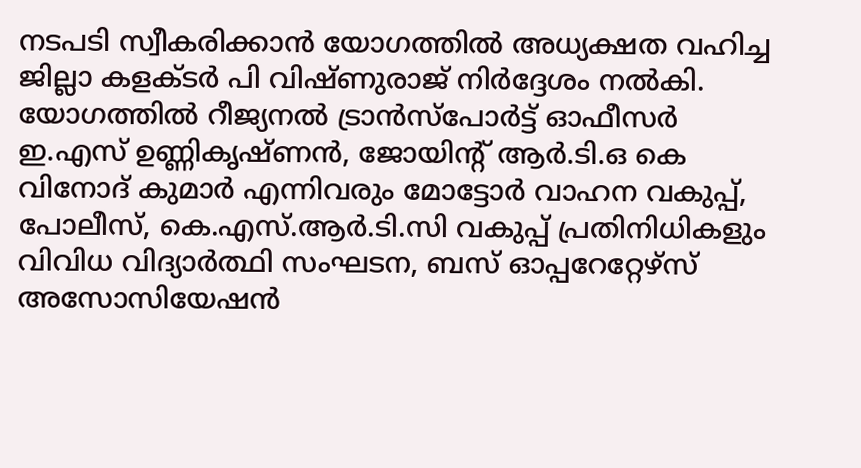നടപടി സ്വീകരിക്കാൻ യോഗത്തിൽ അധ്യക്ഷത വഹിച്ച ജില്ലാ കളക്ടർ പി വിഷ്ണുരാജ് നിർദ്ദേശം നൽകി.
യോഗത്തിൽ റീജ്യനൽ ട്രാൻസ്പോർട്ട് ഓഫീസർ ഇ.എസ് ഉണ്ണികൃഷ്ണൻ, ജോയിന്റ് ആർ.ടി.ഒ കെ വിനോദ് കുമാർ എന്നിവരും മോട്ടോർ വാഹന വകുപ്പ്, പോലീസ്, കെ.എസ്.ആർ.ടി.സി വകുപ്പ് പ്രതിനിധികളും വിവിധ വിദ്യാർത്ഥി സംഘടന, ബസ് ഓപ്പറേറ്റേഴ്സ് അസോസിയേഷൻ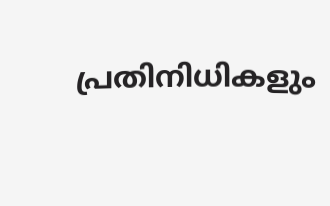പ്രതിനിധികളും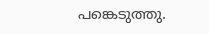പങ്കെടുത്തു.